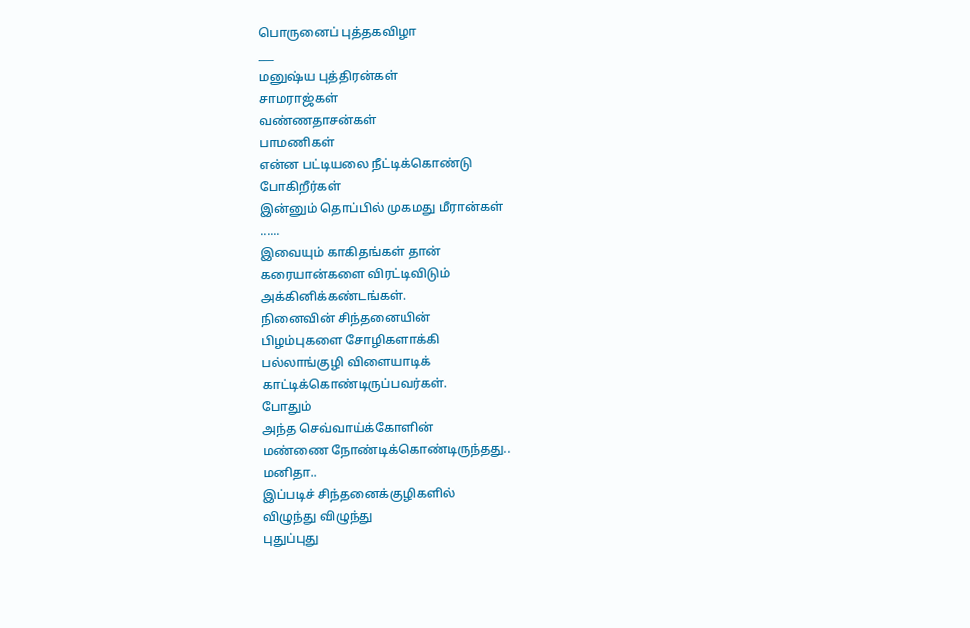பொருனைப் புத்தகவிழா
___
மனுஷ்ய புத்திரன்கள்
சாமராஜ்கள்
வண்ணதாசன்கள்
பாமணிகள்
என்ன பட்டியலை நீட்டிக்கொண்டு
போகிறீர்கள்
இன்னும் தொப்பில் முகமது மீரான்கள்
......
இவையும் காகிதங்கள் தான்
கரையான்களை விரட்டிவிடும்
அக்கினிக்கண்டங்கள்.
நினைவின் சிந்தனையின்
பிழம்புகளை சோழிகளாக்கி
பல்லாங்குழி விளையாடிக்
காட்டிக்கொண்டிருப்பவர்கள்.
போதும்
அந்த செவ்வாய்க்கோளின்
மண்ணை நோண்டிக்கொண்டிருந்தது..
மனிதா..
இப்படிச் சிந்தனைக்குழிகளில்
விழுந்து விழுந்து
புதுப்புது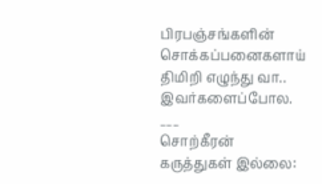பிரபஞ்சங்களின்
சொக்கப்பனைகளாய்
திமிறி எழுந்து வா..
இவர்களைப்போல.
___
சொற்கீரன்
கருத்துகள் இல்லை: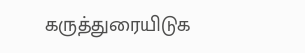கருத்துரையிடுக